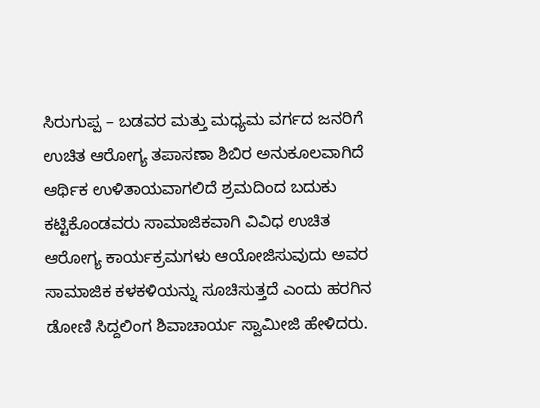ಸಿರುಗುಪ್ಪ – ಬಡವರ ಮತ್ತು ಮಧ್ಯಮ ವರ್ಗದ ಜನರಿಗೆ ಉಚಿತ ಆರೋಗ್ಯ ತಪಾಸಣಾ ಶಿಬಿರ ಅನುಕೂಲವಾಗಿದೆ ಆರ್ಥಿಕ ಉಳಿತಾಯವಾಗಲಿದೆ ಶ್ರಮದಿಂದ ಬದುಕು ಕಟ್ಟಿಕೊಂಡವರು ಸಾಮಾಜಿಕವಾಗಿ ವಿವಿಧ ಉಚಿತ ಆರೋಗ್ಯ ಕಾರ್ಯಕ್ರಮಗಳು ಆಯೋಜಿಸುವುದು ಅವರ ಸಾಮಾಜಿಕ ಕಳಕಳಿಯನ್ನು ಸೂಚಿಸುತ್ತದೆ ಎಂದು ಹರಗಿನ ಡೋಣಿ ಸಿದ್ದಲಿಂಗ ಶಿವಾಚಾರ್ಯ ಸ್ವಾಮೀಜಿ ಹೇಳಿದರು.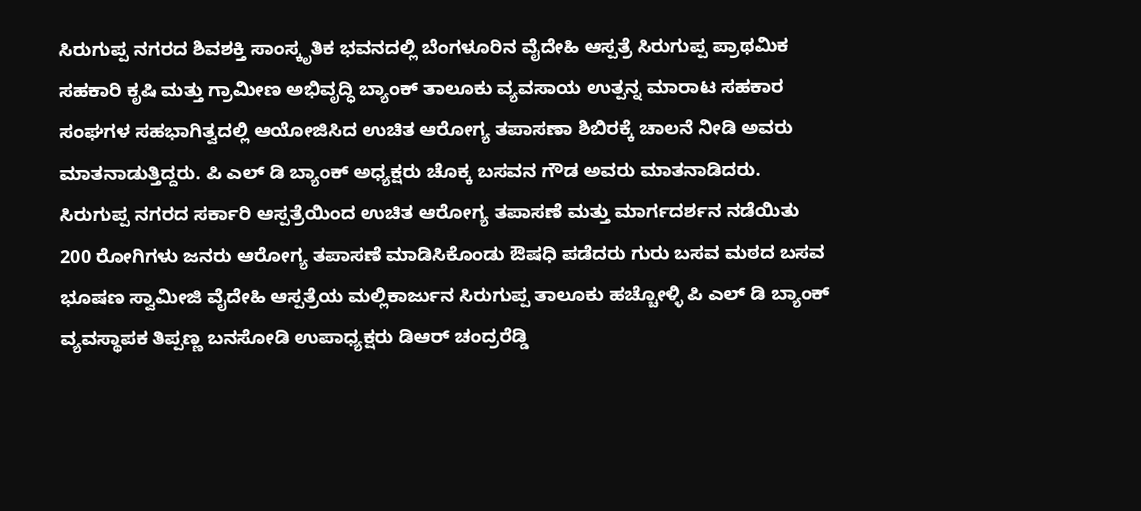ಸಿರುಗುಪ್ಪ ನಗರದ ಶಿವಶಕ್ತಿ ಸಾಂಸ್ಕೃತಿಕ ಭವನದಲ್ಲಿ ಬೆಂಗಳೂರಿನ ವೈದೇಹಿ ಆಸ್ಪತ್ರೆ ಸಿರುಗುಪ್ಪ ಪ್ರಾಥಮಿಕ ಸಹಕಾರಿ ಕೃಷಿ ಮತ್ತು ಗ್ರಾಮೀಣ ಅಭಿವೃದ್ಧಿ ಬ್ಯಾಂಕ್ ತಾಲೂಕು ವ್ಯವಸಾಯ ಉತ್ಪನ್ನ ಮಾರಾಟ ಸಹಕಾರ ಸಂಘಗಳ ಸಹಭಾಗಿತ್ವದಲ್ಲಿ ಆಯೋಜಿಸಿದ ಉಚಿತ ಆರೋಗ್ಯ ತಪಾಸಣಾ ಶಿಬಿರಕ್ಕೆ ಚಾಲನೆ ನೀಡಿ ಅವರು ಮಾತನಾಡುತ್ತಿದ್ದರು. ಪಿ ಎಲ್ ಡಿ ಬ್ಯಾಂಕ್ ಅಧ್ಯಕ್ಷರು ಚೊಕ್ಕ ಬಸವನ ಗೌಡ ಅವರು ಮಾತನಾಡಿದರು. ಸಿರುಗುಪ್ಪ ನಗರದ ಸರ್ಕಾರಿ ಆಸ್ಪತ್ರೆಯಿಂದ ಉಚಿತ ಆರೋಗ್ಯ ತಪಾಸಣೆ ಮತ್ತು ಮಾರ್ಗದರ್ಶನ ನಡೆಯಿತು 200 ರೋಗಿಗಳು ಜನರು ಆರೋಗ್ಯ ತಪಾಸಣೆ ಮಾಡಿಸಿಕೊಂಡು ಔಷಧಿ ಪಡೆದರು ಗುರು ಬಸವ ಮಠದ ಬಸವ ಭೂಷಣ ಸ್ವಾಮೀಜಿ ವೈದೇಹಿ ಆಸ್ಪತ್ರೆಯ ಮಲ್ಲಿಕಾರ್ಜುನ ಸಿರುಗುಪ್ಪ ತಾಲೂಕು ಹಚ್ಚೋಳ್ಳಿ ಪಿ ಎಲ್ ಡಿ ಬ್ಯಾಂಕ್ ವ್ಯವಸ್ಥಾಪಕ ತಿಪ್ಪಣ್ಣ ಬನಸೋಡಿ ಉಪಾಧ್ಯಕ್ಷರು ಡಿಆರ್ ಚಂದ್ರರೆಡ್ಡಿ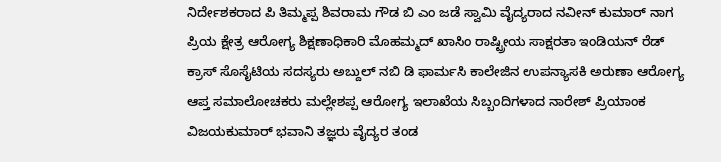ನಿರ್ದೇಶಕರಾದ ಪಿ ತಿಮ್ಮಪ್ಪ ಶಿವರಾಮ ಗೌಡ ಬಿ ಎಂ ಜಡೆ ಸ್ವಾಮಿ ವೈದ್ಯರಾದ ನವೀನ್ ಕುಮಾರ್ ನಾಗ ಪ್ರಿಯ ಕ್ಷೇತ್ರ ಆರೋಗ್ಯ ಶಿಕ್ಷಣಾಧಿಕಾರಿ ಮೊಹಮ್ಮದ್ ಖಾಸಿಂ ರಾಷ್ಟ್ರೀಯ ಸಾಕ್ಷರತಾ ಇಂಡಿಯನ್ ರೆಡ್ ಕ್ರಾಸ್ ಸೊಸೈಟಿಯ ಸದಸ್ಯರು ಅಬ್ದುಲ್ ನಬಿ ಡಿ ಫಾರ್ಮಸಿ ಕಾಲೇಜಿನ ಉಪನ್ಯಾಸಕಿ ಅರುಣಾ ಆರೋಗ್ಯ ಆಪ್ತ ಸಮಾಲೋಚಕರು ಮಲ್ಲೇಶಪ್ಪ ಆರೋಗ್ಯ ಇಲಾಖೆಯ ಸಿಬ್ಬಂದಿಗಳಾದ ನಾರೇಶ್ ಪ್ರಿಯಾಂಕ ವಿಜಯಕುಮಾರ್ ಭವಾನಿ ತಜ್ಞರು ವೈದ್ಯರ ತಂಡ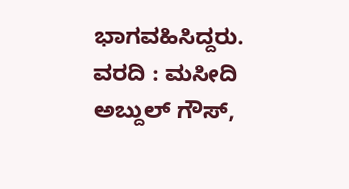ಭಾಗವಹಿಸಿದ್ದರು.
ವರದಿ : ಮಸೀದಿ ಅಬ್ದುಲ್ ಗೌಸ್,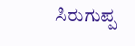ಸಿರುಗುಪ್ಪ